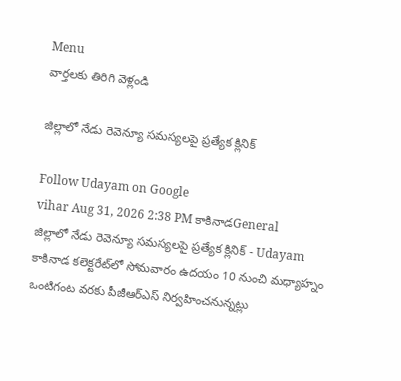Menu
వార్తలకు తిరిగి వెళ్లండి

జిల్లాలో నేడు రెవెన్యూ సమస్యలపై ప్రత్యేక క్లినిక్‌

Follow Udayam on Google
vihar Aug 31, 2026 2:38 PM కాకినాడGeneral
జిల్లాలో నేడు రెవెన్యూ సమస్యలపై ప్రత్యేక క్లినిక్‌ - Udayam
కాకినాడ కలెక్టరేట్‌లో సోమవారం ఉదయం 10 నుంచి మధ్యాహ్నం ఒంటిగంట వరకు పీజీఆర్‌ఎస్‌ నిర్వహించనున్నట్లు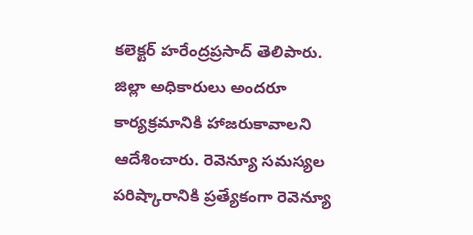కలెక్టర్‌ హరేంద్రప్రసాద్‌ తెలిపారు. జిల్లా అధికారులు అందరూ కార్యక్రమానికి హాజరుకావాలని ఆదేశించారు. రెవెన్యూ సమస్యల పరిష్కారానికి ప్రత్యేకంగా రెవెన్యూ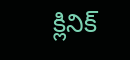క్లినిక్‌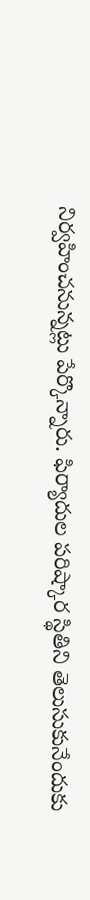నిర్వహించనున్నట్లు పేర్కొన్నారు. ఫిర్యాదుల పరిష్కార స్థితిని తెలుసుకునేందుకు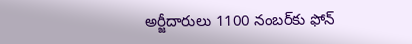అర్జీదారులు 1100 నంబర్‌కు ఫోన్‌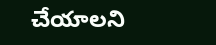చేయాలని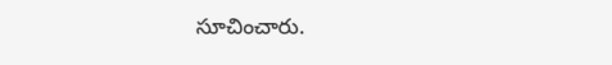సూచించారు.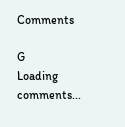Comments

G
Loading comments...